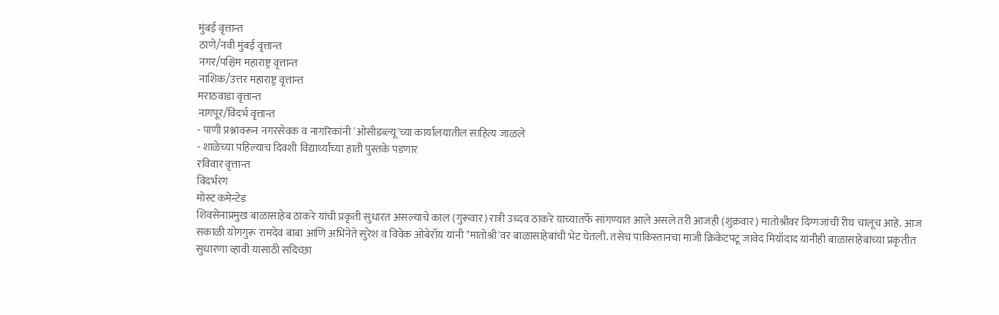मुंबई वृत्तान्त
ठाणे/नवी मुंबई वृत्तान्त
नगर/पश्चिम महाराष्ट्र वृत्तान्त
नाशिक/उत्तर महाराष्ट्र वृत्तान्त
मराठवाडा वृत्तान्त
नागपूर/विदर्भ वृत्तान्त
- पाणी प्रश्नावरून नगरसेवक व नागरिकांनी 'ओसीडब्ल्यू'च्या कार्यालयातील साहित्य जाळले
- शाळेच्या पहिल्याच दिवशी विद्यार्थ्यांच्या हाती पुस्तके पडणार
रविवार वृत्तान्त
विदर्भरंग
मोस्ट कमेन्टेड
शिवसेनाप्रमुख बाळासाहेब ठाकरे यांची प्रकृती सुधारत असल्याचे काल (गुरूवार) रात्री उध्दव ठाकरे याच्यातर्फे सांगण्यात आले असले तरी आजही (शुक्रवार) मातोश्रीवर दिग्गजांची रीघ चालूच आहे. आज सकाळी योगगुरू रामदेव बाबा आणि अभिनेते सुरेश व विवेक ओबेरॉय यांनी "मातोश्री'वर बाळासाहेबांची भेट घेतली. तसेच पाकिस्तानचा माजी क्रिकेटपटू जावेद मियाँदाद यांनीही बाळासाहेबांच्या प्रकृतीत सुधारणा व्हावी यासाठी सदिच्छा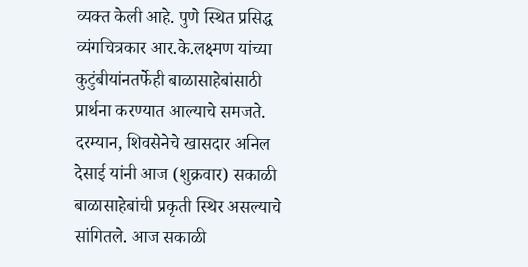व्यक्त केली आहे. पुणे स्थित प्रसिद्ध व्यंगचित्रकार आर.के.लक्ष्मण यांच्या कुटुंबीयांनतर्फेही बाळासाहेबांसाठी प्रार्थना करण्यात आल्याचे समजते.
दरम्यान, शिवसेनेचे खासदार अनिल देसाई यांनी आज (शुक्रवार) सकाळी बाळासाहेबांची प्रकृती स्थिर असल्याचे सांगितले. आज सकाळी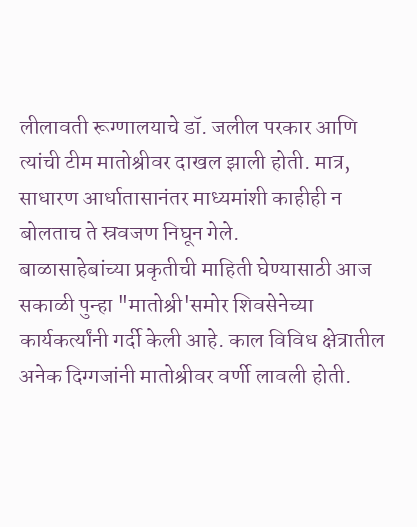लीलावती रूग्णालयाचे डॉ. जलील परकार आणि त्यांची टीम मातोश्रीवर दाखल झाली होती. मात्र, साधारण आर्धातासानंतर माध्यमांशी काहीही न बोलताच ते स्रवजण निघून गेले.
बाळासाहेबांच्या प्रकृतीची माहिती घेण्यासाठी आज सकाळी पुन्हा "मातोश्री'समोर शिवसेनेच्या कार्यकर्त्यांनी गर्दी केली आहे. काल विविध क्षेत्रातील अनेक दिग्गजांनी मातोश्रीवर वर्णी लावली होती.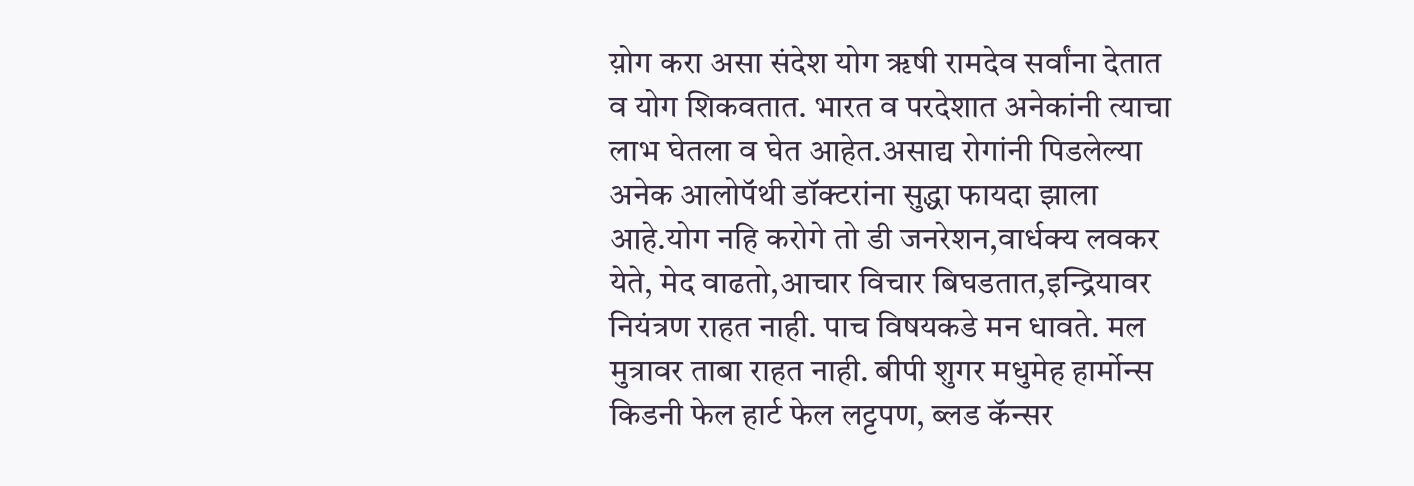य़ोग करा असा संदेश योग ॠषी रामदेव सर्वांना देतात व योग शिकवतात. भारत व परदेशात अनेकांनी त्याचा लाभ घेतला व घेत आहेत.असाद्य रोगांनी पिडलेल्या अनेक आलोपॅथी डॉक्टरांना सुद्धा फायदा झाला आहे.योग नहि करोगे तो डी जनरेशन,वार्धक्य लवकर येते, मेद वाढतो,आचार विचार बिघडतात,इन्द्रियावर नियंत्रण राहत नाही. पाच विषयकडे मन धावते. मल मुत्रावर ताबा राहत नाही. बीपी शुगर मधुमेह हार्मोन्स किडनी फेल हार्ट फेल लट्टपण, ब्लड कॅन्सर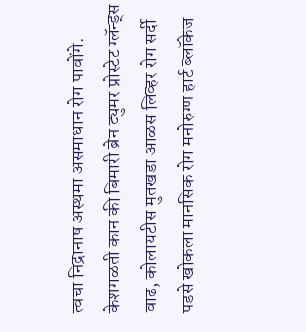त्वचा निद्रानाष अस्थमा असमाधान रोग पावोंगे. केशगळती कान की बिमारी ब्रेन ट्युमर प्रोस्टेट ग्लॅन्ड्स वाढ, कोलायटीस मुतखडा आळस लिव्हर रोग सर्दी पडसे खोकला मानसिक रोग मनोरुग्ण हार्ट ब्लॉकेज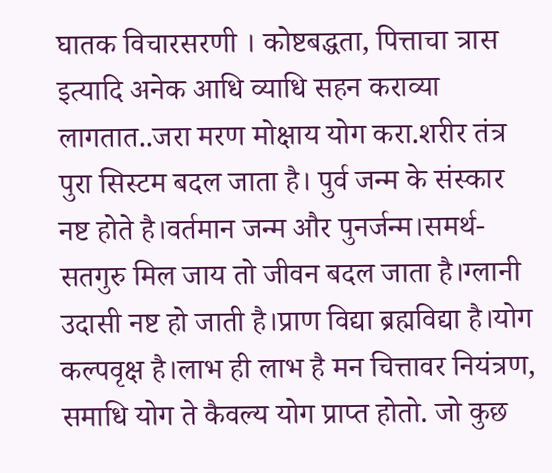घातक विचारसरणी । कोष्टबद्धता, पित्ताचा त्रास इत्यादि अनेक आधि व्याधि सहन कराव्या लागतात..जरा मरण मोक्षाय योग करा.शरीर तंत्र पुरा सिस्टम बदल जाता है। पुर्व जन्म के संस्कार नष्ट होते है।वर्तमान जन्म और पुनर्जन्म।समर्थ- सतगुरु मिल जाय तो जीवन बदल जाता है।ग्लानी उदासी नष्ट हो जाती है।प्राण विद्या ब्रह्मविद्या है।योग कल्पवृक्ष है।लाभ ही लाभ है मन चित्तावर नियंत्रण, समाधि योग ते कैवल्य योग प्राप्त होतो. जो कुछ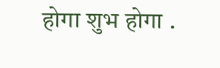होगा शुभ होगा .